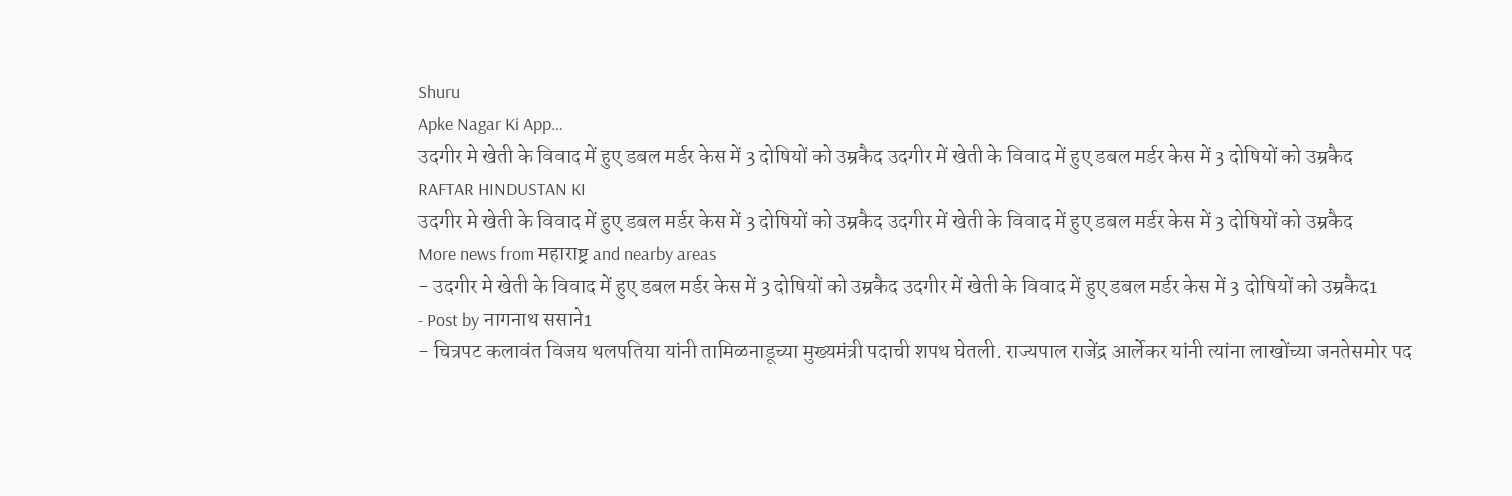Shuru
Apke Nagar Ki App…
उदगीर मे खेती के विवाद में हुए डबल मर्डर केस में 3 दोषियों को उम्रकैद उदगीर में खेती के विवाद में हुए डबल मर्डर केस में 3 दोषियों को उम्रकैद
RAFTAR HINDUSTAN KI
उदगीर मे खेती के विवाद में हुए डबल मर्डर केस में 3 दोषियों को उम्रकैद उदगीर में खेती के विवाद में हुए डबल मर्डर केस में 3 दोषियों को उम्रकैद
More news from महाराष्ट्र and nearby areas
- उदगीर मे खेती के विवाद में हुए डबल मर्डर केस में 3 दोषियों को उम्रकैद उदगीर में खेती के विवाद में हुए डबल मर्डर केस में 3 दोषियों को उम्रकैद1
- Post by नागनाथ ससाने1
- चित्रपट कलावंत विजय थलपतिया यांनी तामिळनाडूच्या मुख्यमंत्री पदाची शपथ घेतली. राज्यपाल राजेंद्र आर्लेकर यांनी त्यांना लाखोंच्या जनतेसमोर पद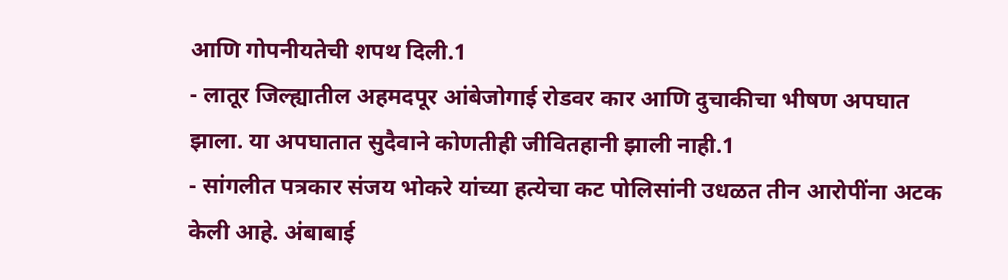आणि गोपनीयतेची शपथ दिली.1
- लातूर जिल्ह्यातील अहमदपूर आंबेजोगाई रोडवर कार आणि दुचाकीचा भीषण अपघात झाला. या अपघातात सुदैवाने कोणतीही जीवितहानी झाली नाही.1
- सांगलीत पत्रकार संजय भोकरे यांच्या हत्येचा कट पोलिसांनी उधळत तीन आरोपींना अटक केली आहे. अंबाबाई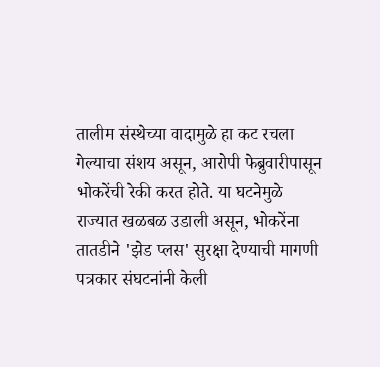तालीम संस्थेच्या वादामुळे हा कट रचला गेल्याचा संशय असून, आरोपी फेब्रुवारीपासून भोकरेंची रेकी करत होते. या घटनेमुळे राज्यात खळबळ उडाली असून, भोकरेंना तातडीने 'झेड प्लस' सुरक्षा देण्याची मागणी पत्रकार संघटनांनी केली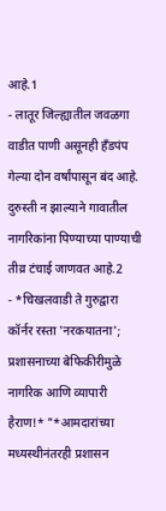आहे.1
- लातूर जिल्ह्यातील जवळगा वाडीत पाणी असूनही हँडपंप गेल्या दोन वर्षांपासून बंद आहे. दुरुस्ती न झाल्याने गावातील नागरिकांना पिण्याच्या पाण्याची तीव्र टंचाई जाणवत आहे.2
- *चिखलवाडी ते गुरुद्वारा कॉर्नर रस्ता 'नरकयातना'; प्रशासनाच्या बेफिकीरीमुळे नागरिक आणि व्यापारी हैराण!* "*आमदारांच्या मध्यस्थीनंतरही प्रशासन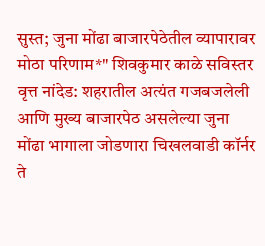सुस्त; जुना मोंढा बाजारपेठेतील व्यापारावर मोठा परिणाम*" शिवकुमार काळे सविस्तर वृत्त नांदेड: शहरातील अत्यंत गजबजलेली आणि मुख्य बाजारपेठ असलेल्या जुना मोंढा भागाला जोडणारा चिखलवाडी कॉर्नर ते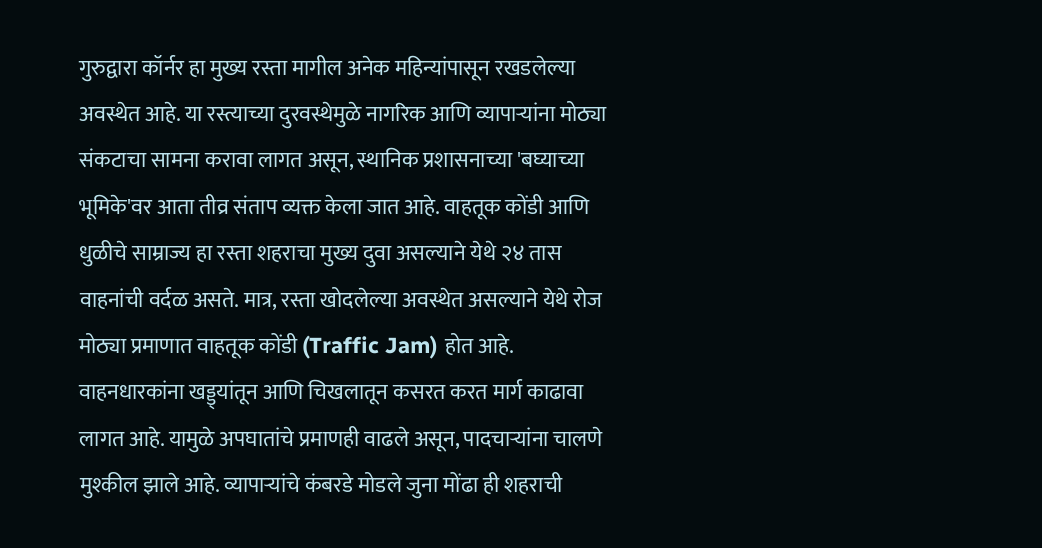गुरुद्वारा कॉर्नर हा मुख्य रस्ता मागील अनेक महिन्यांपासून रखडलेल्या अवस्थेत आहे. या रस्त्याच्या दुरवस्थेमुळे नागरिक आणि व्यापाऱ्यांना मोठ्या संकटाचा सामना करावा लागत असून, स्थानिक प्रशासनाच्या 'बघ्याच्या भूमिके'वर आता तीव्र संताप व्यक्त केला जात आहे. वाहतूक कोंडी आणि धुळीचे साम्राज्य हा रस्ता शहराचा मुख्य दुवा असल्याने येथे २४ तास वाहनांची वर्दळ असते. मात्र, रस्ता खोदलेल्या अवस्थेत असल्याने येथे रोज मोठ्या प्रमाणात वाहतूक कोंडी (Traffic Jam) होत आहे. वाहनधारकांना खड्ड्यांतून आणि चिखलातून कसरत करत मार्ग काढावा लागत आहे. यामुळे अपघातांचे प्रमाणही वाढले असून, पादचाऱ्यांना चालणे मुश्कील झाले आहे. व्यापाऱ्यांचे कंबरडे मोडले जुना मोंढा ही शहराची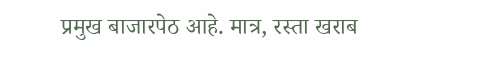प्रमुख बाजारपेठ आहे. मात्र, रस्ता खराब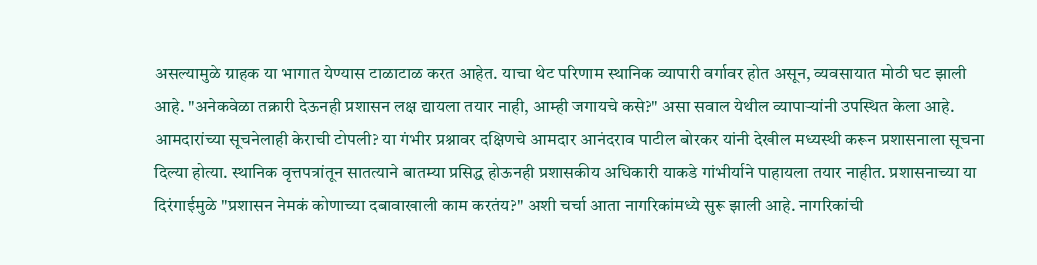असल्यामुळे ग्राहक या भागात येण्यास टाळाटाळ करत आहेत. याचा थेट परिणाम स्थानिक व्यापारी वर्गावर होत असून, व्यवसायात मोठी घट झाली आहे. "अनेकवेळा तक्रारी देऊनही प्रशासन लक्ष द्यायला तयार नाही, आम्ही जगायचे कसे?" असा सवाल येथील व्यापाऱ्यांनी उपस्थित केला आहे. आमदारांच्या सूचनेलाही केराची टोपली? या गंभीर प्रश्नावर दक्षिणचे आमदार आनंदराव पाटील बोरकर यांनी देखील मध्यस्थी करून प्रशासनाला सूचना दिल्या होत्या. स्थानिक वृत्तपत्रांतून सातत्याने बातम्या प्रसिद्ध होऊनही प्रशासकीय अधिकारी याकडे गांभीर्याने पाहायला तयार नाहीत. प्रशासनाच्या या दिरंगाईमुळे "प्रशासन नेमकं कोणाच्या दबावाखाली काम करतंय?" अशी चर्चा आता नागरिकांमध्ये सुरू झाली आहे. नागरिकांची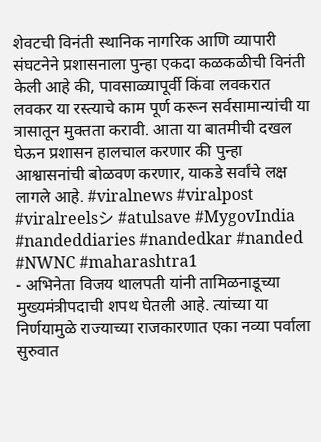शेवटची विनंती स्थानिक नागरिक आणि व्यापारी संघटनेने प्रशासनाला पुन्हा एकदा कळकळीची विनंती केली आहे की, पावसाळ्यापूर्वी किंवा लवकरात लवकर या रस्त्याचे काम पूर्ण करून सर्वसामान्यांची या त्रासातून मुक्तता करावी. आता या बातमीची दखल घेऊन प्रशासन हालचाल करणार की पुन्हा आश्वासनांची बोळवण करणार, याकडे सर्वांचे लक्ष लागले आहे. #viralnews #viralpost #viralreelsシ #atulsave #MygovIndia #nandeddiaries #nandedkar #nanded #NWNC #maharashtra1
- अभिनेता विजय थालपती यांनी तामिळनाडूच्या मुख्यमंत्रीपदाची शपथ घेतली आहे. त्यांच्या या निर्णयामुळे राज्याच्या राजकारणात एका नव्या पर्वाला सुरुवात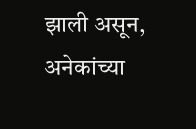झाली असून, अनेकांच्या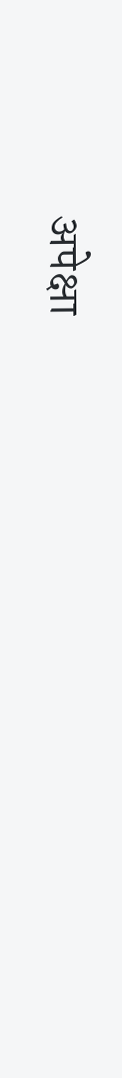अपेक्षा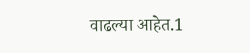वाढल्या आहेत.1